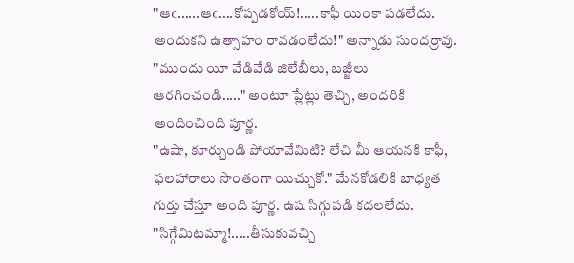"ఆఁ......ఆఁ....కోప్పడకోయ్!.....కాఫీ యింకా పడలేదు. అందుకని ఉత్సాహం రావడంలేదు!" అన్నాడు సుందర్రావు.
"ముందు యీ వేడివేడి జిలేబీలు, బజ్జీలు ఆరగించండి....." అంటూ ప్లేట్లు తెచ్చి, అందరికి అందించింది పూర్ణ.
"ఉషా, కూర్చుండి పోయావేమిటి? లేచి మీ ఆయనకి కాఫీ, ఫలహారాలు సొంతంగా యిచ్చుకో." మేనకోడలికి బాధ్యత గుర్తు చేస్తూ అంది పూర్ణ. ఉష సిగ్గుపడి కదలలేదు.
"సిగ్గేమిటమ్మా!.....తీసుకువచ్చి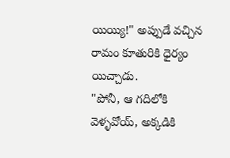యియ్యి!" అప్పుడే వచ్చిన రామం కూతురికి ధైర్యం యిచ్చాడు.
"పోనీ, ఆ గదిలోకి వెళ్ళవోయ్, అక్కడికి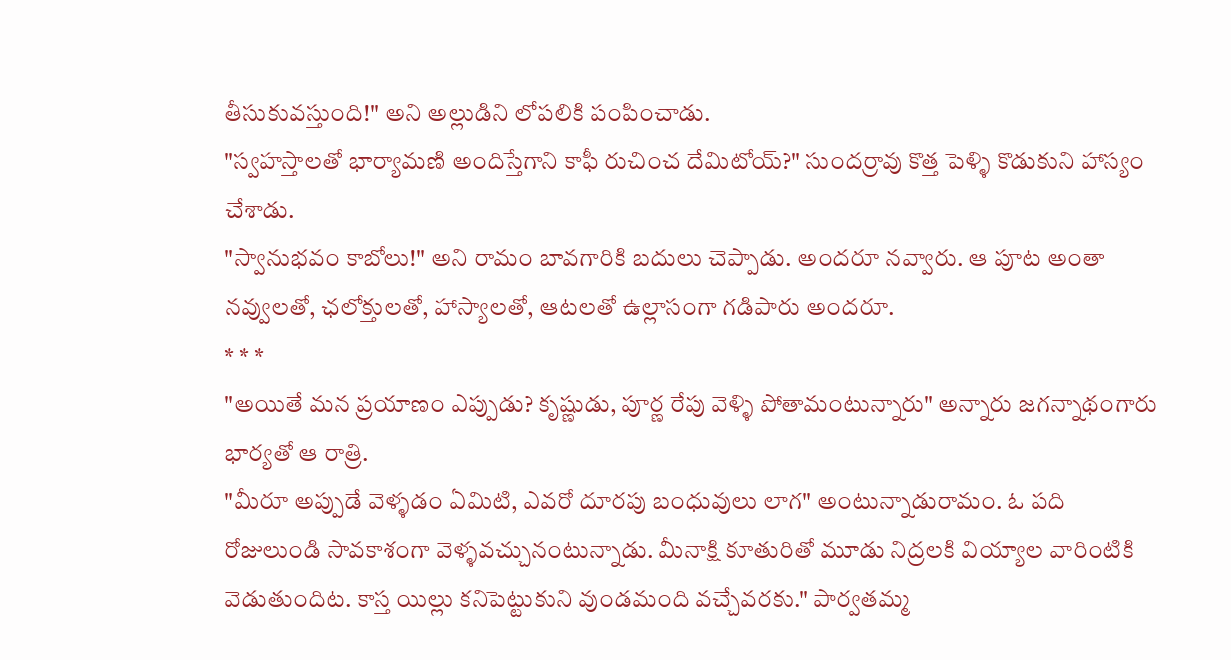తీసుకువస్తుంది!" అని అల్లుడిని లోపలికి పంపించాడు.
"స్వహస్తాలతో భార్యామణి అందిస్తేగాని కాఫీ రుచించ దేమిటోయ్?" సుందర్రావు కొత్త పెళ్ళి కొడుకుని హాస్యం చేశాడు.
"స్వానుభవం కాబోలు!" అని రామం బావగారికి బదులు చెప్పాడు. అందరూ నవ్వారు. ఆ పూట అంతా నవ్వులతో, ఛలోక్తులతో, హాస్యాలతో, ఆటలతో ఉల్లాసంగా గడిపారు అందరూ.
* * *
"అయితే మన ప్రయాణం ఎప్పుడు? కృష్ణుడు, పూర్ణ రేపు వెళ్ళి పోతామంటున్నారు" అన్నారు జగన్నాథంగారు భార్యతో ఆ రాత్రి.
"మీరూ అప్పుడే వెళ్ళడం ఏమిటి, ఎవరో దూరపు బంధువులు లాగ" అంటున్నాడురామం. ఓ పది రోజులుండి సావకాశంగా వెళ్ళవచ్చునంటున్నాడు. మీనాక్షి కూతురితో మూడు నిద్రలకి వియ్యాల వారింటికి వెడుతుందిట. కాస్త యిల్లు కనిపెట్టుకుని వుండమంది వచ్చేవరకు." పార్వతమ్మ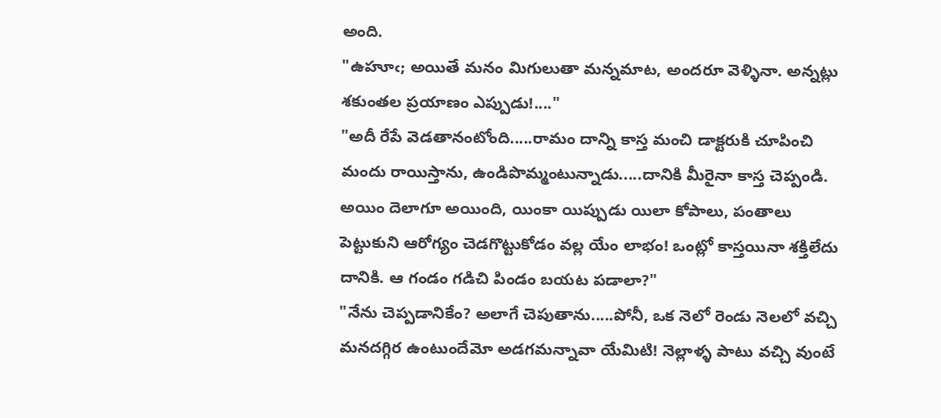అంది.
"ఉహూఁ; అయితే మనం మిగులుతా మన్నమాట, అందరూ వెళ్ళినా. అన్నట్లు శకుంతల ప్రయాణం ఎప్పుడు!...."
"అదీ రేపే వెడతానంటోంది.....రామం దాన్ని కాస్త మంచి డాక్టరుకి చూపించి మందు రాయిస్తాను, ఉండిపొమ్మంటున్నాడు.....దానికి మీరైనా కాస్త చెప్పండి. అయిం దెలాగూ అయింది, యింకా యిప్పుడు యిలా కోపాలు, పంతాలు పెట్టుకుని ఆరోగ్యం చెడగొట్టుకోడం వల్ల యేం లాభం! ఒంట్లో కాస్తయినా శక్తిలేదు దానికి. ఆ గండం గడిచి పిండం బయట పడాలా?"
"నేను చెప్పడానికేం? అలాగే చెపుతాను.....పోనీ, ఒక నెలో రెండు నెలలో వచ్చి మనదగ్గిర ఉంటుందేమో అడగమన్నావా యేమిటి! నెల్లాళ్ళ పాటు వచ్చి వుంటే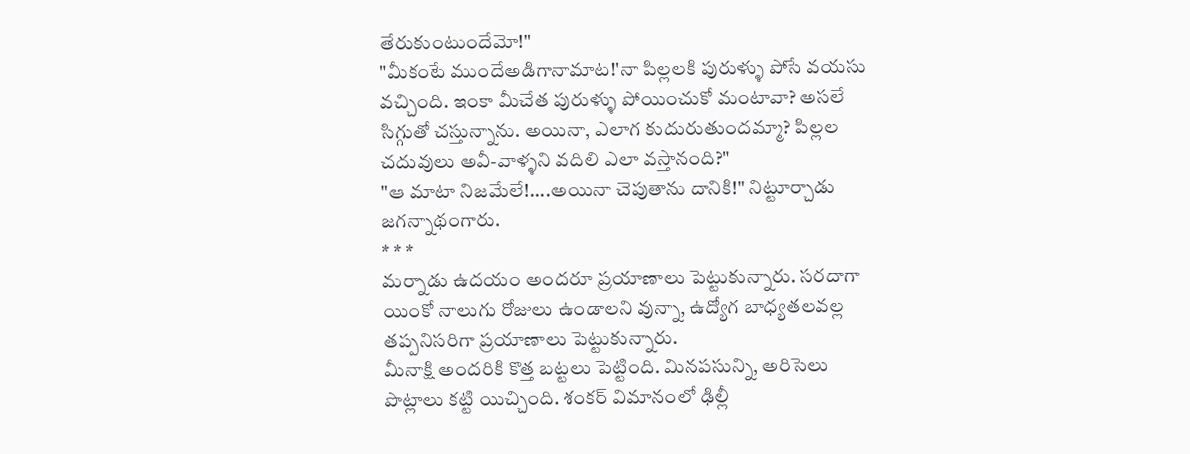తేరుకుంటుందేమో!"
"మీకంటే ముందేఅడిగానామాట!'నా పిల్లలకి పురుళ్ళు పోసే వయసు వచ్చింది. ఇంకా మీచేత పురుళ్ళు పోయించుకో మంటావా? అసలే సిగ్గుతో చస్తున్నాను. అయినా, ఎలాగ కుదురుతుందమ్మా? పిల్లల చదువులు అవీ-వాళ్ళని వదిలి ఎలా వస్తానంది?"
"ఆ మాటా నిజమేలే!....అయినా చెపుతాను దానికి!" నిట్టూర్చాడు జగన్నాథంగారు.
* * *
మర్నాడు ఉదయం అందరూ ప్రయాణాలు పెట్టుకున్నారు. సరదాగా యింకో నాలుగు రోజులు ఉండాలని వున్నా, ఉద్యోగ బాధ్యతలవల్ల తప్పనిసరిగా ప్రయాణాలు పెట్టుకున్నారు.
మీనాక్షి అందరికి కొత్త బట్టలు పెట్టింది. మినపసున్ని, అరిసెలు పొట్లాలు కట్టి యిచ్చింది. శంకర్ విమానంలో ఢిల్లీ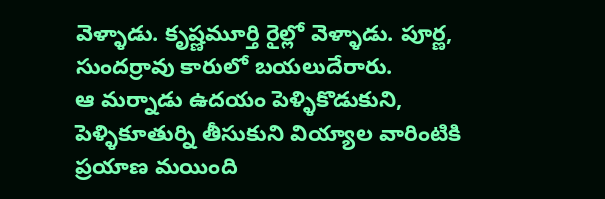వెళ్ళాడు. కృష్ణమూర్తి రైల్లో వెళ్ళాడు. పూర్ణ, సుందర్రావు కారులో బయలుదేరారు.
ఆ మర్నాడు ఉదయం పెళ్ళికొడుకుని, పెళ్ళికూతుర్ని తీసుకుని వియ్యాల వారింటికి ప్రయాణ మయింది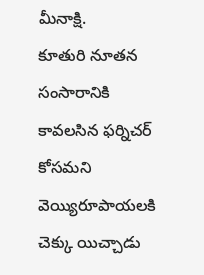మీనాక్షి.
కూతురి నూతన సంసారానికి కావలసిన ఫర్నిచర్ కోసమని వెయ్యిరూపాయలకి చెక్కు యిచ్చాడు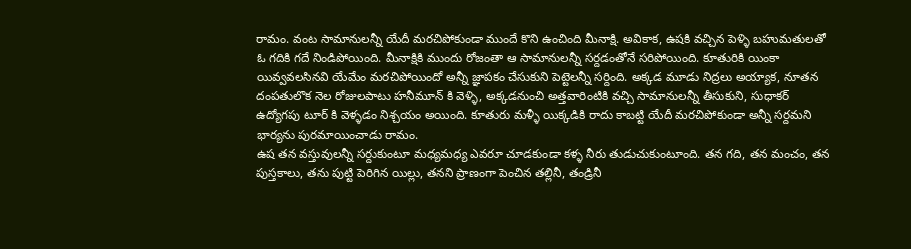రామం. వంట సామానులన్నీ యేదీ మరచిపోకుండా ముందే కొని ఉంచింది మీనాక్షి. అవికాక, ఉషకి వచ్చిన పెళ్ళి బహుమతులతో ఓ గదికి గదే నిండిపోయింది. మీనాక్షికి ముందు రోజంతా ఆ సామానులన్నీ సర్దడంతోనే సరిపోయింది. కూతురికి యింకా యివ్వవలసినవి యేమేం మరచిపోయిందో అన్నీ జ్ఞాపకం చేసుకుని పెట్టెలన్నీ సర్దింది. అక్కడ మూడు నిద్రలు అయ్యాక, నూతన దంపతులొక నెల రోజులపాటు హనీమూన్ కి వెళ్ళి, అక్కడనుంచి అత్తవారింటికి వచ్చి సామానులన్నీ తీసుకుని, సుధాకర్ ఉద్యోగపు టూర్ కి వెళ్ళడం నిశ్చయం అయింది. కూతురు మళ్ళీ యిక్కడికి రాదు కాబట్టి యేదీ మరచిపోకుండా అన్నీ సర్దమని భార్యను పురమాయించాడు రామం.
ఉష తన వస్తువులన్నీ సర్దుకుంటూ మధ్యమధ్య ఎవరూ చూడకుండా కళ్ళ నీరు తుడుచుకుంటూంది. తన గది, తన మంచం, తన పుస్తకాలు, తను పుట్టి పెరిగిన యిల్లు, తనని ప్రాణంగా పెంచిన తల్లినీ, తండ్రినీ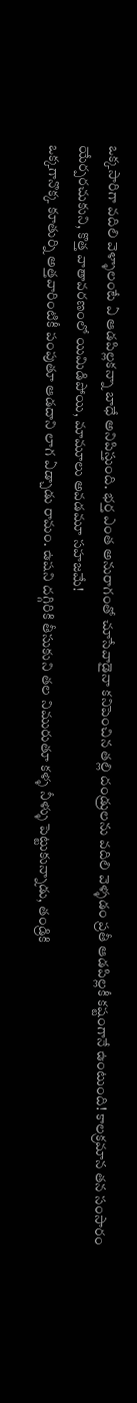ఒక్కసారిగా వదిలి వెళ్ళాలంటే ఏ ఆడపిల్లకన్నా బాధే అనిపిస్తుంది. భర్త ఎంత అనురాగంతో చూసేవాడైనా కనిపెంచిన తల్లి దండ్రులను వదిలి వెళ్ళడం ప్రతీ ఆడపిల్లకీ కష్టంగానే ఉంటుంది! కాలక్రమాన తన సంసారం యేర్పరచుకుని, కొత్త వాతావరణంలో యిమిడిపోయి, మామూలు అవడమూ సహజమే!
ఒక్కగానొక్క కూతుర్ని అత్తవారింటికీ పంపుతూ ఆడదాని లాగ ఏడ్చాడు రామం. ఉషని దగ్గిరికి తీసుకుని తల నిమురుతూ కళ్ళ నీళ్ళు పెట్టుకున్నాడు, తండ్రికి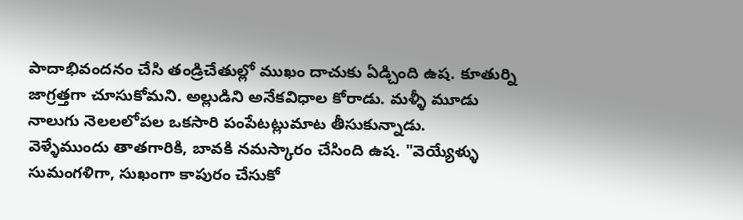పాదాభివందనం చేసి తండ్రిచేతుల్లో ముఖం దాచుకు ఏడ్చింది ఉష. కూతుర్ని జాగ్రత్తగా చూసుకోమని. అల్లుడిని అనేకవిధాల కోరాడు. మళ్ళీ మూడు నాలుగు నెలలలోపల ఒకసారి పంపేటట్లుమాట తీసుకున్నాడు.
వెళ్ళేముందు తాతగారికి, బావకి నమస్కారం చేసింది ఉష. "వెయ్యేళ్ళు సుమంగళిగా, సుఖంగా కాపురం చేసుకో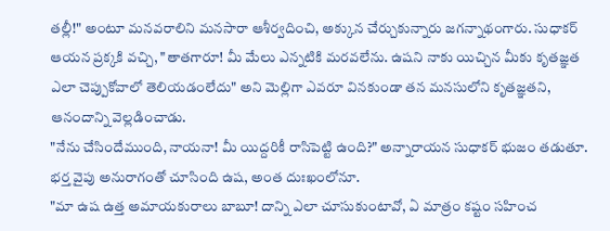తల్లీ!" అంటూ మనవరాలిని మనసారా ఆశీర్వదించి, అక్కున చేర్చుకున్నారు జగన్నాథంగారు. సుధాకర్ ఆయన ప్రక్కకి వచ్చి, "తాతగారూ! మీ మేలు ఎన్నటికి మరవలేను. ఉషని నాకు యిచ్చిన మీకు కృతజ్ఞత ఎలా చెప్పుకోవాలో తెలియడంలేదు" అని మెల్లిగా ఎవరూ వినకుండా తన మనసులోని కృతజ్ఞతని, ఆనందాన్ని వెల్లడించాడు.
"నేను చేసిందేముంది, నాయనా! మీ యిద్దరికీ రాసిపెట్టి ఉంది?" అన్నారాయన సుధాకర్ భుజం తడుతూ.
భర్త వైపు అనురాగంతో చూసింది ఉష, అంత దుఃఖంలోనూ.
"మా ఉష ఉత్త అమాయకురాలు బాబూ! దాన్ని ఎలా చూసుకుంటావో, ఏ మాత్రం కష్టం సహించ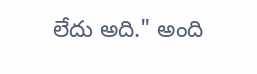లేదు అది." అంది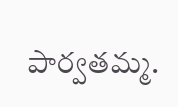పార్వతమ్మ.